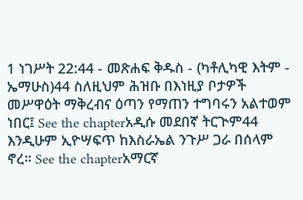1 ነገሥት 22:44 - መጽሐፍ ቅዱስ - (ካቶሊካዊ እትም - ኤማሁስ)44 ስለዚህም ሕዝቡ በእነዚያ ቦታዎች መሥዋዕት ማቅረብና ዕጣን የማጠን ተግባሩን አልተወም ነበር፤ See the chapterአዲሱ መደበኛ ትርጒም44 እንዲሁም ኢዮሣፍጥ ከእስራኤል ንጉሥ ጋራ በሰላም ኖረ። See the chapterአማርኛ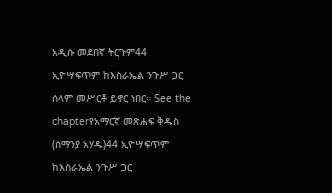አዲሱ መደበኛ ትርጉም44 ኢዮሣፍጥም ከእስራኤል ንጉሥ ጋር ሰላም መሥርቶ ይኖር ነበር። See the chapterየአማርኛ መጽሐፍ ቅዱስ (ሰማንያ አሃዱ)44 ኢዮሣፍጥም ከእስራኤል ንጉሥ ጋር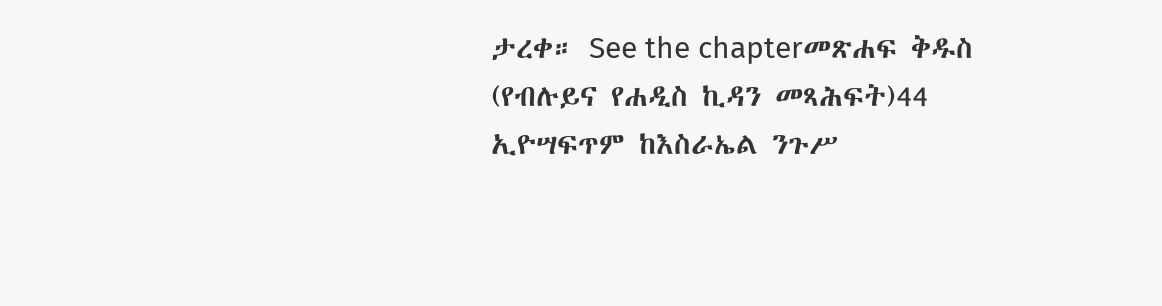ታረቀ። See the chapterመጽሐፍ ቅዱስ (የብሉይና የሐዲስ ኪዳን መጻሕፍት)44 ኢዮሣፍጥም ከእስራኤል ንጉሥ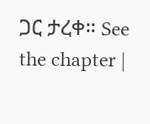ጋር ታረቀ። See the chapter |